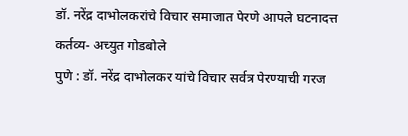डॉ. नरेंद्र दाभोलकरांचे विचार समाजात पेरणे आपले घटनादत्त कर्तव्य- अच्युत गोडबोले
पुणे : डॉ. नरेंद्र दाभोलकर यांचे विचार सर्वत्र पेरण्याची गरज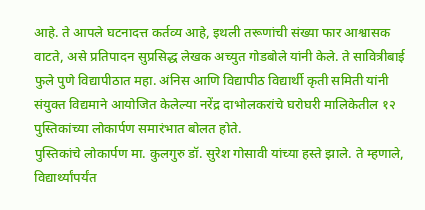आहे. ते आपले घटनादत्त कर्तव्य आहे, इथली तरूणांची संख्या फार आश्वासक वाटते, असे प्रतिपादन सुप्रसिद्ध लेखक अच्युत गोडबोले यांनी केले. ते सावित्रीबाई फुले पुणे विद्यापीठात महा. अंनिस आणि विद्यापीठ विद्यार्थी कृती समिती यांनी संयुक्त विद्यमाने आयोजित केलेल्या नरेंद्र दाभोलकरांचे घरोघरी मालिकेतील १२ पुस्तिकांच्या लोकार्पण समारंभात बोलत होते.
पुस्तिकांचे लोकार्पण मा. कुलगुरु डॉ. सुरेश गोसावी यांच्या हस्ते झाले. ते म्हणाले, विद्यार्थ्यांपर्यंत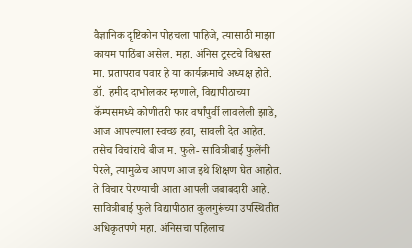वैज्ञानिक दृष्टिकोन पोहचला पाहिजे, त्यासाठी माझा कायम पाठिंबा असेल. महा. अंनिस ट्रस्टचे विश्वस्त मा. प्रतापराव पवार हे या कार्यक्रमाचे अध्यक्ष होते. डॉ. हमीद दाभोलकर म्हणाले, विद्यापीठाच्या कॅम्पसमध्ये कोणीतरी फार वर्षांपुर्वी लावलेली झाडे, आज आपल्याला स्वच्छ हवा, सावली देत आहेत. तसेच विचांराचे बीज म. फुले- सावित्रीबाई फुलेंनी पेरले, त्यामुळेच आपण आज इथे शिक्षण घेत आहोत. ते विचार पेरण्याची आता आपली जबाबदारी आहे. सावित्रीबाई फुले विद्यापीठात कुलगुरूंच्या उपस्थितीत अधिकृतपणे महा. अंनिसचा पहिलाच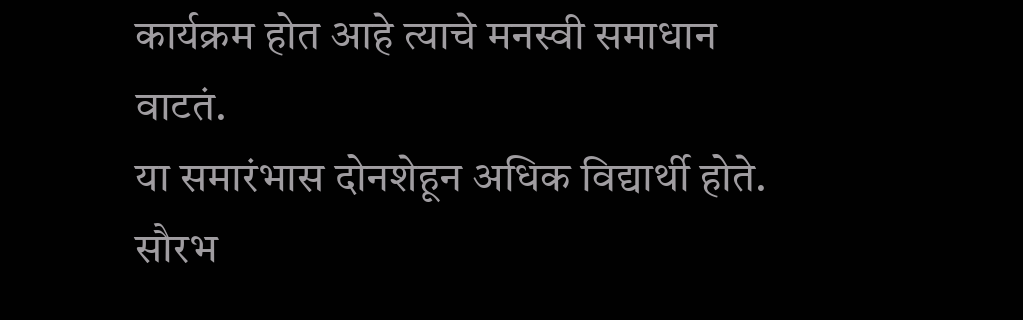कार्यक्रम होत आहे त्याचे मनस्वी समाधान वाटतं.
या समारंभास दोनशेहून अधिक विद्यार्थी होते. सौरभ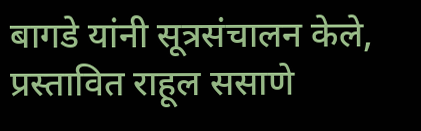बागडे यांनी सूत्रसंचालन केले, प्रस्तावित राहूल ससाणे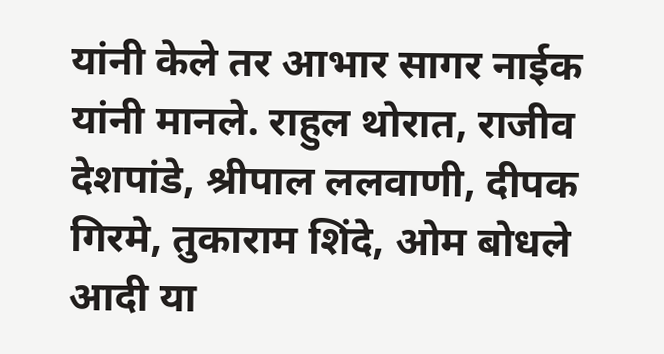यांनी केले तर आभार सागर नाईक यांनी मानले. राहुल थोरात, राजीव देशपांडे, श्रीपाल ललवाणी, दीपक गिरमे, तुकाराम शिंदे, ओम बोधले आदी या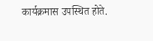कार्यक्रमास उपस्थित होते.